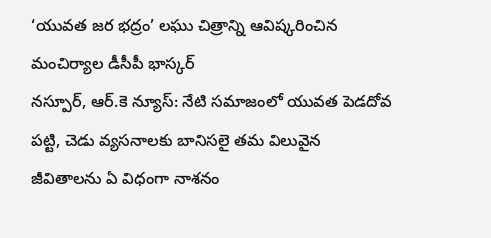‘యువత జర భద్రం’ లఘు చిత్రాన్ని ఆవిష్కరించిన మంచిర్యాల డీసీపీ భాస్కర్
నస్పూర్, ఆర్.కె న్యూస్: నేటి సమాజంలో యువత పెడదోవ పట్టి, చెడు వ్యసనాలకు బానిసలై తమ విలువైన జీవితాలను ఏ విధంగా నాశనం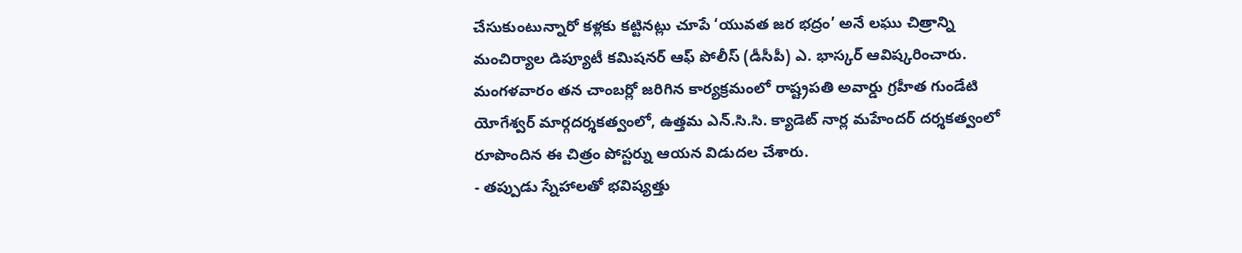చేసుకుంటున్నారో కళ్లకు కట్టినట్లు చూపే ‘యువత జర భద్రం’ అనే లఘు చిత్రాన్ని మంచిర్యాల డిప్యూటీ కమిషనర్ ఆఫ్ పోలీస్ (డీసీపీ) ఎ. భాస్కర్ ఆవిష్కరించారు. మంగళవారం తన చాంబర్లో జరిగిన కార్యక్రమంలో రాష్ట్రపతి అవార్డు గ్రహీత గుండేటి యోగేశ్వర్ మార్గదర్శకత్వంలో, ఉత్తమ ఎన్.సి.సి. క్యాడెట్ నార్ల మహేందర్ దర్శకత్వంలో రూపొందిన ఈ చిత్రం పోస్టర్ను ఆయన విడుదల చేశారు.
- తప్పుడు స్నేహాలతో భవిష్యత్తు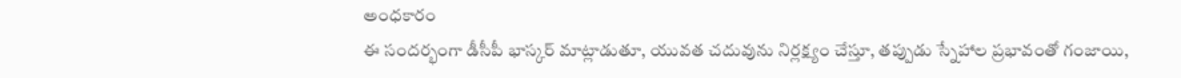అంధకారం
ఈ సందర్భంగా డీసీపీ భాస్కర్ మాట్లాడుతూ, యువత చదువును నిర్లక్ష్యం చేస్తూ, తప్పుడు స్నేహాల ప్రభావంతో గంజాయి,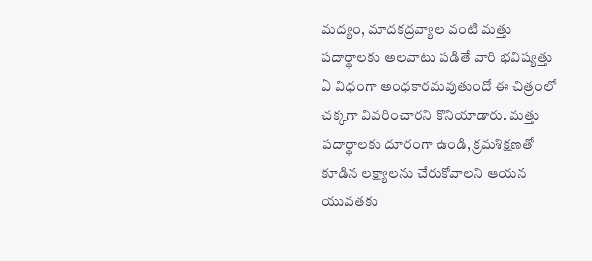మద్యం, మాదకద్రవ్యాల వంటి మత్తు పదార్థాలకు అలవాటు పడితే వారి భవిష్యత్తు ఏ విధంగా అంధకారమవుతుందో ఈ చిత్రంలో చక్కగా వివరించారని కొనియాడారు. మత్తు పదార్థాలకు దూరంగా ఉండి, క్రమశిక్షణతో కూడిన లక్ష్యాలను చేరుకోవాలని ఆయన యువతకు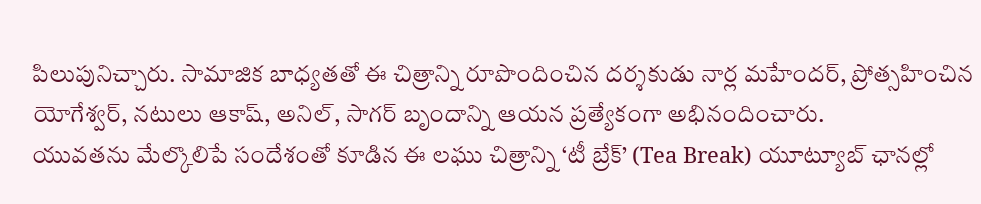పిలుపునిచ్చారు. సామాజిక బాధ్యతతో ఈ చిత్రాన్ని రూపొందించిన దర్శకుడు నార్ల మహేందర్, ప్రోత్సహించిన యోగేశ్వర్, నటులు ఆకాష్, అనిల్, సాగర్ బృందాన్ని ఆయన ప్రత్యేకంగా అభినందించారు.
యువతను మేల్కొలిపే సందేశంతో కూడిన ఈ లఘు చిత్రాన్ని ‘టీ బ్రేక్’ (Tea Break) యూట్యూబ్ ఛానల్లో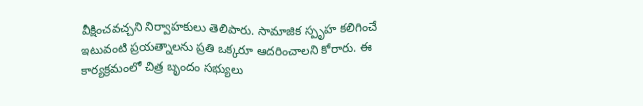వీక్షించవచ్చని నిర్వాహకులు తెలిపారు. సామాజిక స్పృహ కలిగించే ఇటువంటి ప్రయత్నాలను ప్రతి ఒక్కరూ ఆదరించాలని కోరారు. ఈ కార్యక్రమంలో చిత్ర బృందం సభ్యులు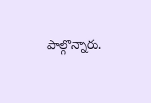పాల్గొన్నారు.